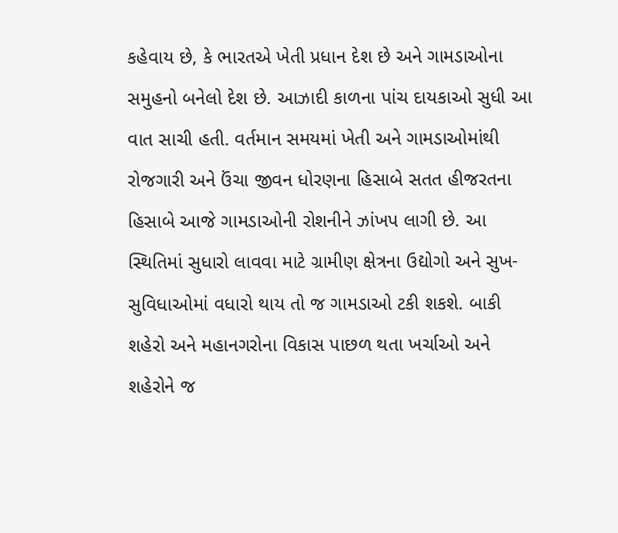કહેવાય છે, કે ભારતએ ખેતી પ્રધાન દેશ છે અને ગામડાઓના સમુહનો બનેલો દેશ છે. આઝાદી કાળના પાંચ દાયકાઓ સુધી આ વાત સાચી હતી. વર્તમાન સમયમાં ખેતી અને ગામડાઓમાંથી રોજગારી અને ઉંચા જીવન ધોરણના હિસાબે સતત હીજરતના હિસાબે આજે ગામડાઓની રોશનીને ઝાંખપ લાગી છે. આ સ્થિતિમાં સુધારો લાવવા માટે ગ્રામીણ ક્ષેત્રના ઉદ્યોગો અને સુખ-સુવિધાઓમાં વધારો થાય તો જ ગામડાઓ ટકી શકશે. બાકી શહેરો અને મહાનગરોના વિકાસ પાછળ થતા ખર્ચાઓ અને શહેરોને જ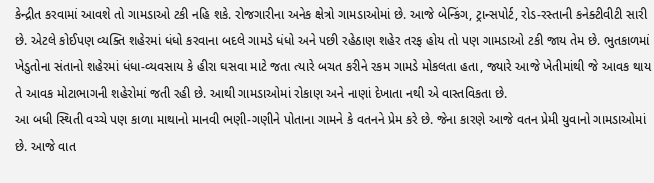કેન્દ્રીત કરવામાં આવશે તો ગામડાઓ ટકી નહિ શકે. રોજગારીના અનેક ક્ષેત્રો ગામડાઓમાં છે. આજે બેન્કિંગ, ટ્રાન્સપોર્ટ, રોડ-રસ્તાની કનેક્ટીવીટી સારી છે. એટલે કોઈપણ વ્યક્તિ શહેરમાં ધંધો કરવાના બદલે ગામડે ધંધો અને પછી રહેઠાણ શહેર તરફ હોય તો પણ ગામડાઓ ટકી જાય તેમ છે. ભુતકાળમાં ખેડુતોના સંતાનો શહેરમાં ધંધા-વ્યવસાય કે હીરા ઘસવા માટે જતા ત્યારે બચત કરીને રકમ ગામડે મોકલતા હતા, જ્યારે આજે ખેતીમાંથી જે આવક થાય તે આવક મોટાભાગની શહેરોમાં જતી રહી છે. આથી ગામડાઓમાં રોકાણ અને નાણાં દેખાતા નથી એ વાસ્તવિકતા છે.
આ બધી સ્થિતી વચ્ચે પણ કાળા માથાનો માનવી ભણી-ગણીને પોતાના ગામને કે વતનને પ્રેમ કરે છે. જેના કારણે આજે વતન પ્રેમી યુવાનો ગામડાઓમાં છે. આજે વાત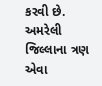કરવી છે. અમરેલી જિલ્લાના ત્રણ એવા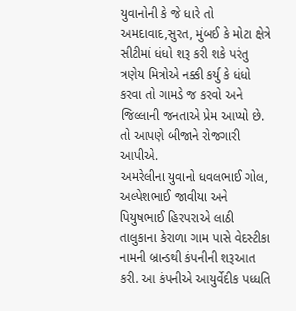યુવાનોની કે જે ધારે તો અમદાવાદ,સુરત, મુંબઈ કે મોટા ક્ષેત્રે સીટીમાં ધંધો શરૂ કરી શકે પરંતુ ત્રણેય મિત્રોએ નક્કી કર્યુ કે ધંધો કરવા તો ગામડે જ કરવો અને જિલ્લાની જનતાએ પ્રેમ આપ્યો છે. તો આપણે બીજાને રોજગારી આપીએ.
અમરેલીના યુવાનો ધવલભાઈ ગોલ, અલ્પેશભાઈ જાવીયા અને પિયુષભાઈ હિરપરાએ લાઠી તાલુકાના કેરાળા ગામ પાસે વેદસ્ટીકા નામની બ્રાન્ડથી કંપનીની શરૂઆત કરી. આ કંપનીએ આયુર્વેદીક પધ્ધતિ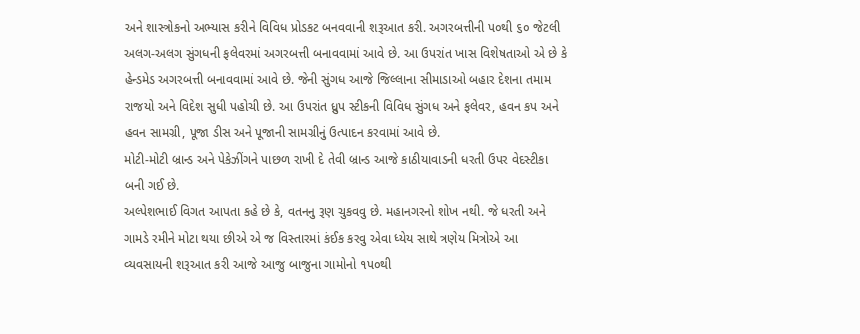અને શાસ્ત્રોકનો અભ્યાસ કરીને વિવિધ પ્રોડકટ બનવવાની શરૂઆત કરી. અગરબત્તીની પ૦થી ૬૦ જેટલી અલગ-અલગ સુંગધની ફલેવરમાં અગરબત્તી બનાવવામાં આવે છે. આ ઉપરાંત ખાસ વિશેષતાઓ એ છે કે હેન્ડમેડ અગરબત્તી બનાવવામાં આવે છે. જેની સુંગધ આજે જિલ્લાના સીમાડાઓ બહાર દેશના તમામ રાજયો અને વિદેશ સુધી પહોચી છે. આ ઉપરાંત ધ્રુપ સ્ટીકની વિવિધ સુંગધ અને ફલેવર, હવન કપ અને હવન સામગ્રી, પૂજા ડીસ અને પૂજાની સામગ્રીનું ઉત્પાદન કરવામાં આવે છે.
મોટી-મોટી બ્રાન્ડ અને પેકેઝીંગને પાછળ રાખી દે તેવી બ્રાન્ડ આજે કાઠીયાવાડની ધરતી ઉપર વેદસ્ટીકા બની ગઈ છે.
અલ્પેશભાઈ વિગત આપતા કહે છે કે, વતનનુ રૂણ ચુકવવુ છે. મહાનગરનો શોખ નથી. જે ધરતી અને ગામડે રમીને મોટા થયા છીએ એ જ વિસ્તારમાં કંઈક કરવુ એવા ધ્યેય સાથે ત્રણેય મિત્રોએ આ વ્યવસાયની શરૂઆત કરી આજે આજુ બાજુના ગામોનો ૧પ૦થી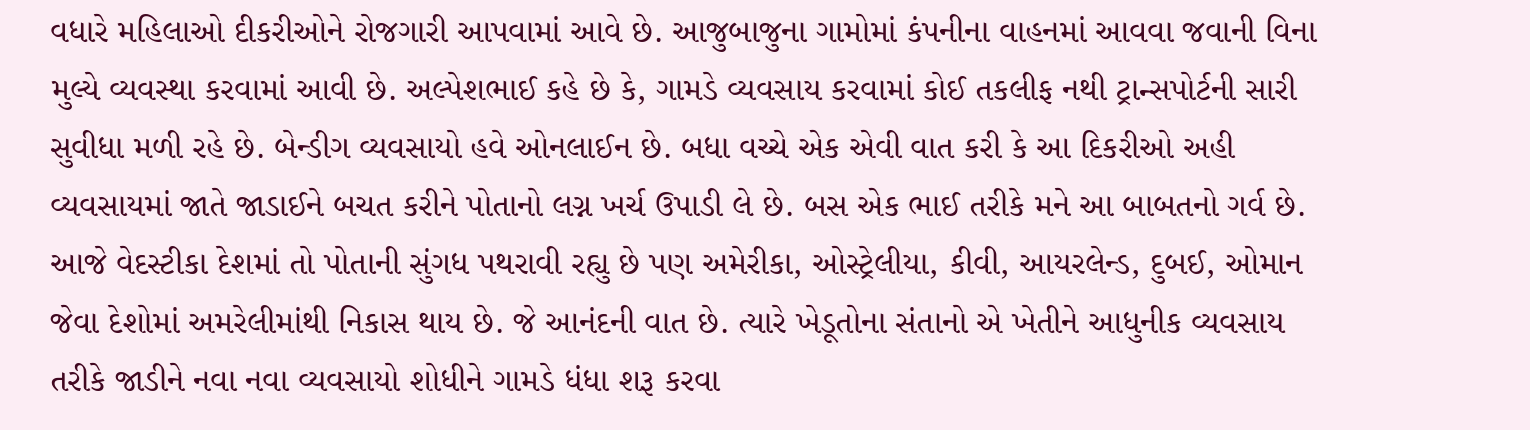વધારે મહિલાઓ દીકરીઓને રોજગારી આપવામાં આવે છે. આજુબાજુના ગામોમાં કંપનીના વાહનમાં આવવા જવાની વિના મુલ્યે વ્યવસ્થા કરવામાં આવી છે. અલ્પેશભાઈ કહે છે કે, ગામડે વ્યવસાય કરવામાં કોઈ તકલીફ નથી ટ્રાન્સપોર્ટની સારી સુવીધા મળી રહે છે. બેન્ડીગ વ્યવસાયો હવે ઓનલાઈન છે. બધા વચ્ચે એક એવી વાત કરી કે આ દિકરીઓ અહી વ્યવસાયમાં જાતે જાડાઈને બચત કરીને પોતાનો લગ્ન ખર્ચ ઉપાડી લે છે. બસ એક ભાઈ તરીકે મને આ બાબતનો ગર્વ છે. આજે વેદસ્ટીકા દેશમાં તો પોતાની સુંગધ પથરાવી રહ્યુ છે પણ અમેરીકા, ઓસ્ટ્રેલીયા, કીવી, આયરલેન્ડ, દુબઈ, ઓમાન જેવા દેશોમાં અમરેલીમાંથી નિકાસ થાય છે. જે આનંદની વાત છે. ત્યારે ખેડૂતોના સંતાનો એ ખેતીને આધુનીક વ્યવસાય તરીકે જાડીને નવા નવા વ્યવસાયો શોધીને ગામડે ધંધા શરૂ કરવા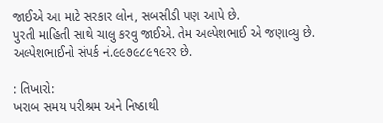જાઈએ આ માટે સરકાર લોન, સબસીડી પણ આપે છે.
પુરતી માહિતી સાથે ચાલુ કરવુ જાઈએ. તેમ અલ્પેશભાઈ એ જણાવ્યુ છે. અલ્પેશભાઈનો સંપર્ક નં.૯૯૭૯૮૯૧૯રર છે.

: તિખારો:
ખરાબ સમય પરીશ્રમ અને નિષ્ઠાથી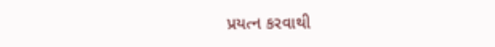પ્રયત્ન કરવાથી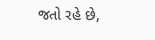જતો રહે છે,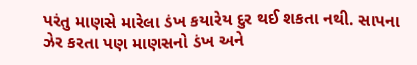પરંતુ માણસે મારેલા ડંખ કયારેય દુર થઈ શકતા નથી. સાપના ઝેર કરતા પણ માણસનો ડંખ અને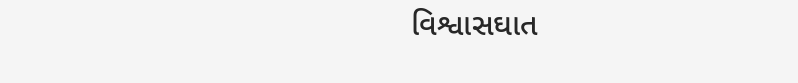વિશ્વાસઘાત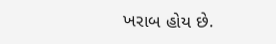ખરાબ હોય છે.